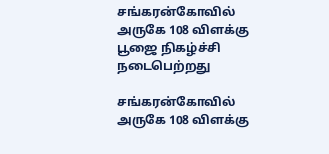சங்கரன்கோவில் அருகே 108 விளக்கு பூஜை நிகழ்ச்சி நடைபெற்றது

சங்கரன்கோவில் அருகே 108 விளக்கு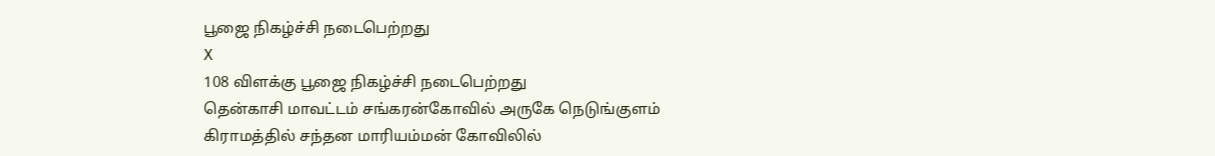பூஜை நிகழ்ச்சி நடைபெற்றது
X
108 விளக்கு பூஜை நிகழ்ச்சி நடைபெற்றது
தென்காசி மாவட்டம் சங்கரன்கோவில் அருகே நெடுங்குளம் கிராமத்தில் சந்தன மாரியம்மன் கோவிலில்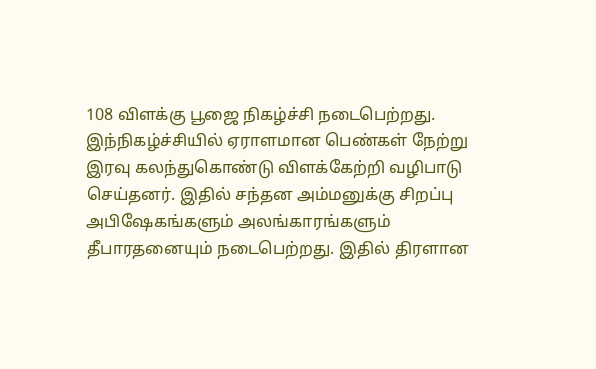108 விளக்கு பூஜை நிகழ்ச்சி நடைபெற்றது. இந்நிகழ்ச்சியில் ஏராளமான பெண்கள் நேற்று இரவு கலந்துகொண்டு விளக்கேற்றி வழிபாடு செய்தனர். இதில் சந்தன அம்மனுக்கு சிறப்பு அபிஷேகங்களும் அலங்காரங்களும் தீபாரதனையும் நடைபெற்றது. இதில் திரளான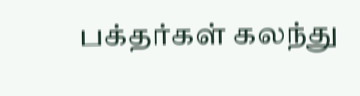பக்தர்கள் கலந்து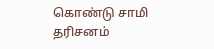கொண்டு சாமி தரிசனம்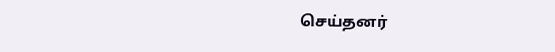செய்தனர்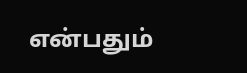என்பதும்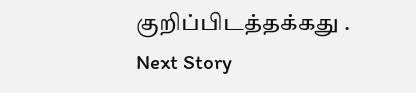குறிப்பிடத்தக்கது .
Next Story